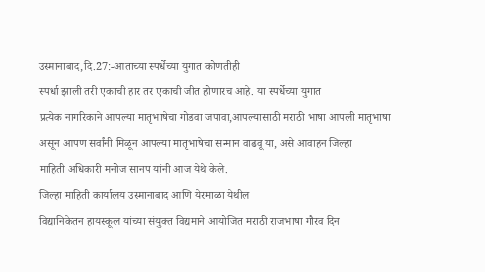उस्मानाबाद,दि.27:-आताच्या स्पर्धेच्या युगात कोणतीही
स्पर्धा झाली तरी एकाची हार तर एकाची जीत होणारच आहे. या स्पर्धेच्या युगात
प्रत्येक नागरिकाने आपल्या मातृभाषेचा गोडवा जपावा,आपल्यासाठी मराठी भाषा आपली मातृभाषा
असून आपण सर्वांनी मिळून आपल्या मातृभाषेचा सन्मान वाढवू या, असे आवाहन जिल्हा
माहिती अधिकारी मनोज सानप यांनी आज येथे केले.
जिल्हा माहिती कार्यालय उस्मानाबाद आणि येरमाळा येथील
विद्यानिकेतन हायस्कूल यांच्या संयुक्त विद्यमाने आयोजित मराठी राजभाषा गौरव दिन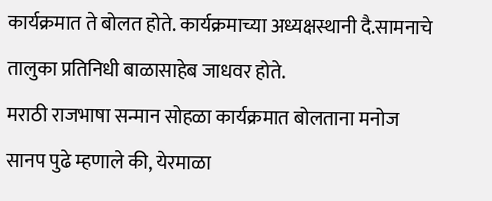कार्यक्रमात ते बोलत होते. कार्यक्रमाच्या अध्यक्षस्थानी दै.सामनाचे तालुका प्रतिनिधी बाळासाहेब जाधवर होते.
मराठी राजभाषा सन्मान सोहळा कार्यक्रमात बोलताना मनोज
सानप पुढे म्हणाले की, येरमाळा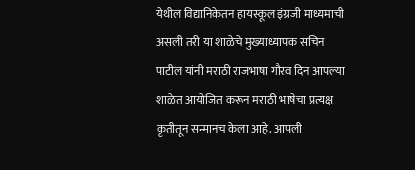येथील विद्यानिकेतन हायस्कूल इंग्रजी माध्यमाची
असली तरी या शाळेचे मुख्याध्यापक सचिन पाटील यांनी मराठी राजभाषा गौरव दिन आपल्या
शाळेत आयोजित करून मराठी भाषेचा प्रत्यक्ष कृतीतून सन्मानच केला आहे. आपली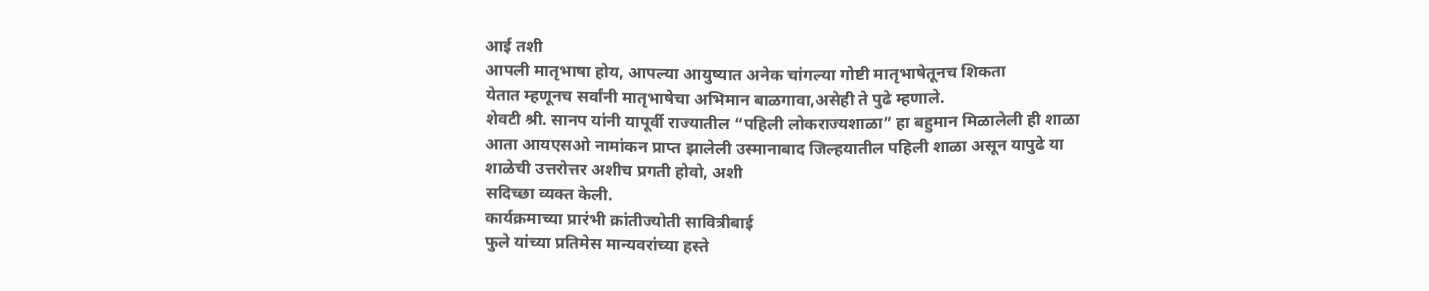आई तशी
आपली मातृभाषा होय, आपल्या आयुष्यात अनेक चांगल्या गोष्टी मातृभाषेतूनच शिकता
येतात म्हणूनच सर्वांनी मातृभाषेचा अभिमान बाळगावा,असेही ते पुढे म्हणाले.
शेवटी श्री. सानप यांनी यापूर्वी राज्यातील “पहिली लोकराज्यशाळा” हा बहुमान मिळालेली ही शाळा
आता आयएसओ नामांकन प्राप्त झालेली उस्मानाबाद जिल्हयातील पहिली शाळा असून यापुढे या
शाळेची उत्तरोत्तर अशीच प्रगती होवो, अशी
सदिच्छा व्यक्त केली.
कार्यक्रमाच्या प्रारंभी क्रांतीज्योती सावित्रीबाई
फुले यांच्या प्रतिमेस मान्यवरांच्या हस्ते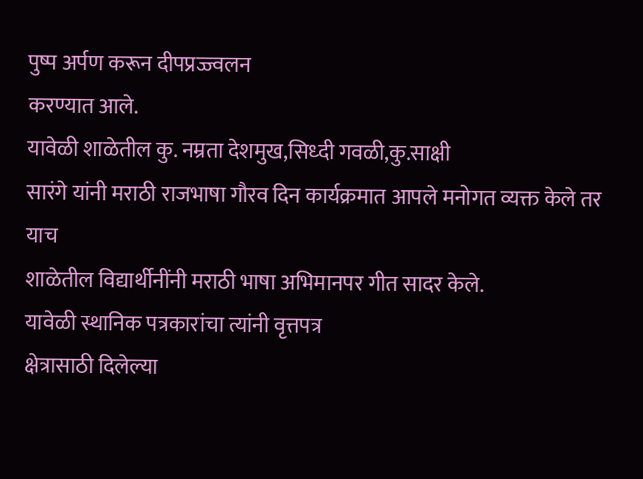पुष्प अर्पण करून दीपप्रज्ज्वलन
करण्यात आले.
यावेळी शाळेतील कु. नम्रता देशमुख,सिध्दी गवळी,कु.साक्षी
सारंगे यांनी मराठी राजभाषा गौरव दिन कार्यक्रमात आपले मनोगत व्यक्त केले तर याच
शाळेतील विद्यार्थीनींनी मराठी भाषा अभिमानपर गीत सादर केले.
यावेळी स्थानिक पत्रकारांचा त्यांनी वृत्तपत्र
क्षेत्रासाठी दिलेल्या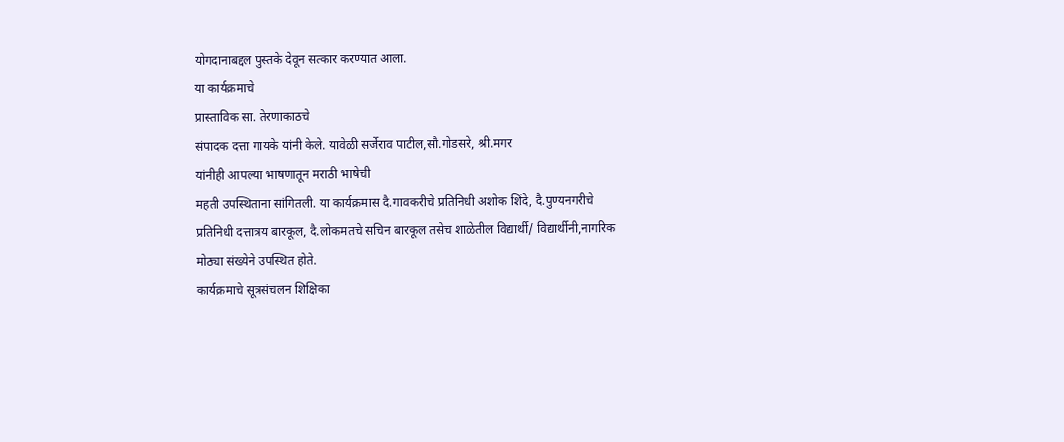योगदानाबद्दल पुस्तके देवून सत्कार करण्यात आला.
या कार्यक्रमाचे
प्रास्ताविक सा. तेरणाकाठचे
संपादक दत्ता गायके यांनी केले. यावेळी सर्जेराव पाटील,सौ.गोडसरे, श्री.मगर
यांनीही आपल्या भाषणातून मराठी भाषेची
महती उपस्थिताना सांगितली. या कार्यक्रमास दै.गावकरीचे प्रतिनिधी अशोक शिंदे, दै.पुण्यनगरीचे
प्रतिनिधी दत्तात्रय बारकूल, दै.लोकमतचे सचिन बारकूल तसेच शाळेतील विद्यार्थी/ विद्यार्थीनी,नागरिक
मोठ्या संख्येने उपस्थित होते.
कार्यक्रमाचे सूत्रसंचलन शिक्षिका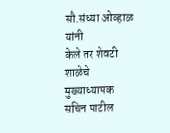सौ.संध्या ओव्हाळ यांनी
केले तर शेवटी शाळेचे मुख्याध्यापक सचिन पाटील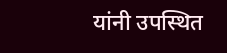यांनी उपस्थित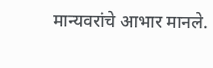मान्यवरांचे आभार मानले.